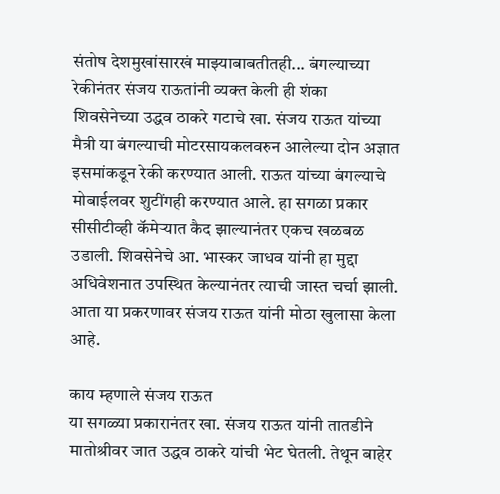संतोष देशमुखांसारखं माझ्याबाबतीतही... बंगल्याच्या रेकीनंतर संजय राऊतांनी व्यक्त केली ही शंका
शिवसेनेच्या उद्धव ठाकरे गटाचे खा. संजय राऊत यांच्या मैत्री या बंगल्याची मोटरसायकलवरुन आलेल्या दोन अज्ञात इसमांकडून रेकी करण्यात आली. राऊत यांच्या बंगल्याचे मोबाईलवर शुटींगही करण्यात आले. हा सगळा प्रकार सीसीटीव्ही कॅमेऱ्यात कैद झाल्यानंतर एकच खळबळ उडाली. शिवसेनेचे आ. भास्कर जाधव यांनी हा मुद्दा अधिवेशनात उपस्थित केल्यानंतर त्याची जास्त चर्चा झाली. आता या प्रकरणावर संजय राऊत यांनी मोठा खुलासा केला आहे.

काय म्हणाले संजय राऊत
या सगळ्या प्रकारानंतर खा. संजय राऊत यांनी तातडीने मातोश्रीवर जात उद्धव ठाकरे यांची भेट घेतली. तेथून बाहेर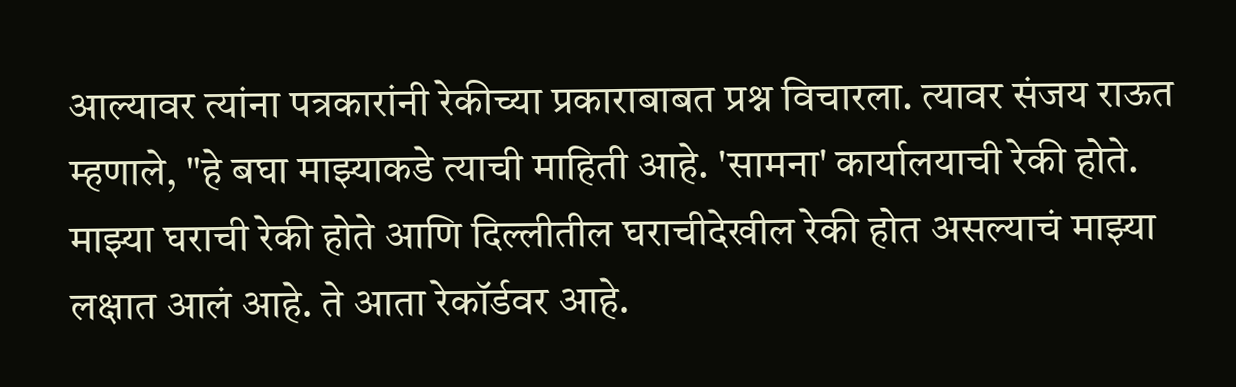आल्यावर त्यांना पत्रकारांनी रेकीच्या प्रकाराबाबत प्रश्न विचारला. त्यावर संजय राऊत म्हणाले, "हे बघा माझ्याकडे त्याची माहिती आहे. 'सामना' कार्यालयाची रेकी होते. माझ्या घराची रेकी होते आणि दिल्लीतील घराचीदेखील रेकी होत असल्याचं माझ्या लक्षात आलं आहे. ते आता रेकॉर्डवर आहे.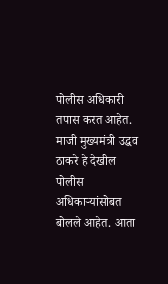पोलीस अधिकारी तपास करत आहेत. माजी मुख्यमंत्री उद्धव ठाकरे हे देखील पोलीस अधिकाऱ्यांसोबत बोलले आहेत. आता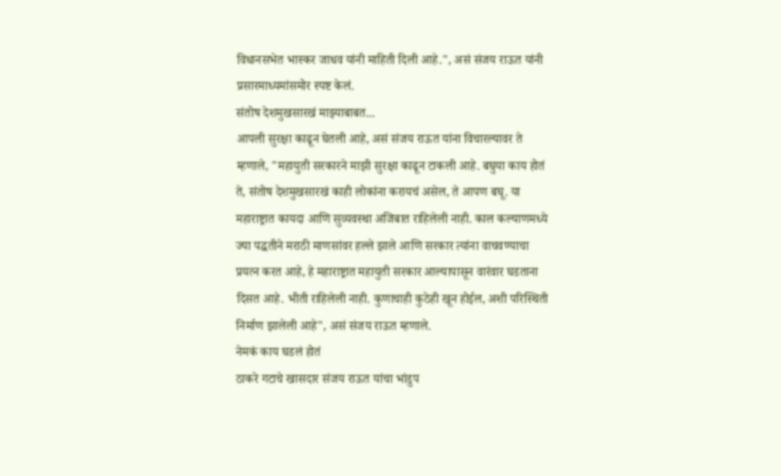विधानसभेत भास्कर जाधव यांनी माहिती दिली आहे.", असं संजय राऊत यांनी प्रसारमाध्यमांसमोर स्पष्ट केलं.
संतोष देशमुखसारखं माझ्याबाबत...
आपली सुरक्षा काढून घेतली आहे, असं संजय राऊत यांना विचारल्यावर ते म्हणाले, "महायुती सरकारने माझी सुरक्षा काढून टाकली आहे. बघुया काय होतं ते, संतोष देशमुखसारखं काही लोकांना करायचं असेल, ते आपण बघू. या महाराष्ट्रात कायदा आणि सुव्यवस्था अजिबात राहिलेली नाही. काल कल्याणमध्ये ज्या पद्धतीने मराठी माणसांवर हल्ले झाले आणि सरकार त्यांना वाचवण्याचा प्रयत्न करत आहे, हे महाराष्ट्रात महायुती सरकार आल्यापासून वारंवार घडताना दिसत आहे. भीती राहिलेली नाही. कुणाचाही कुठेही खून होईल, अशी परिस्थिती निर्माण झालेली आहे", असं संजय राऊत म्हणाले.
नेमकं काय घडलं होतं
ठाकरे गटाचे खासदार संजय राऊत यांचा भांडुप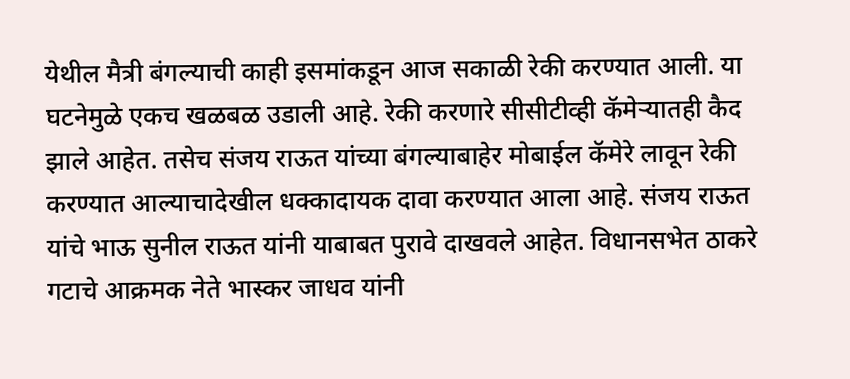येथील मैत्री बंगल्याची काही इसमांकडून आज सकाळी रेकी करण्यात आली. या घटनेमुळे एकच खळबळ उडाली आहे. रेकी करणारे सीसीटीव्ही कॅमेऱ्यातही कैद झाले आहेत. तसेच संजय राऊत यांच्या बंगल्याबाहेर मोबाईल कॅमेरे लावून रेकी करण्यात आल्याचादेखील धक्कादायक दावा करण्यात आला आहे. संजय राऊत यांचे भाऊ सुनील राऊत यांनी याबाबत पुरावे दाखवले आहेत. विधानसभेत ठाकरे गटाचे आक्रमक नेते भास्कर जाधव यांनी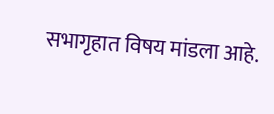सभागृहात विषय मांडला आहे.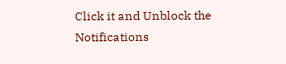Click it and Unblock the Notifications